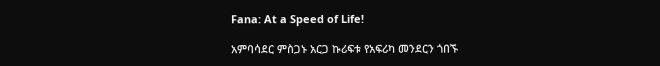Fana: At a Speed of Life!

አምባሳደር ምስጋኑ አርጋ ኩሪፍቱ የአፍሪካ መንደርን ጎበኙ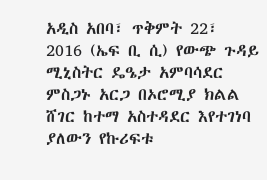አዲስ አበባ፣ ጥቅምት 22፣ 2016 (ኤፍ ቢ ሲ) የውጭ ጉዳይ ሚኒስትር ዴዔታ አምባሳደር ምስጋኑ አርጋ በኦሮሚያ ክልል ሸገር ከተማ አስተዳደር እየተገነባ ያለውን የኩሪፍቱ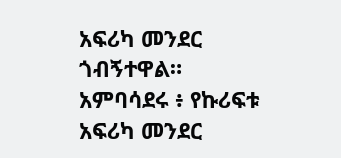አፍሪካ መንደር ጎብኝተዋል። አምባሳደሩ ፥ የኩሪፍቱ አፍሪካ መንደር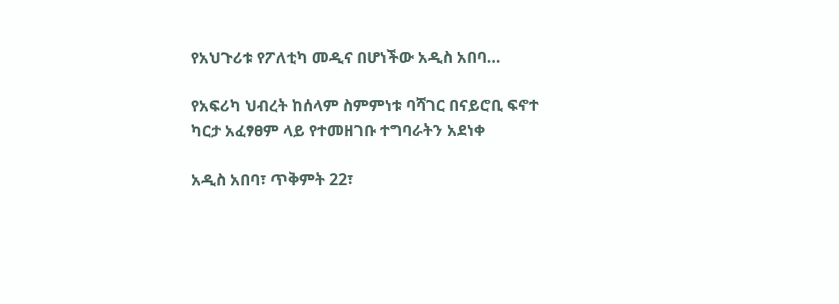የአህጉሪቱ የፖለቲካ መዲና በሆነችው አዲስ አበባ…

የአፍሪካ ህብረት ከሰላም ስምምነቱ ባሻገር በናይሮቢ ፍኖተ ካርታ አፈፃፀም ላይ የተመዘገቡ ተግባራትን አደነቀ

አዲስ አበባ፣ ጥቅምት 22፣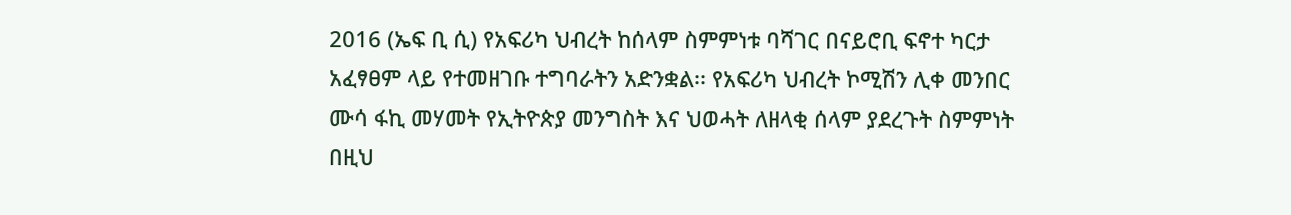2016 (ኤፍ ቢ ሲ) የአፍሪካ ህብረት ከሰላም ስምምነቱ ባሻገር በናይሮቢ ፍኖተ ካርታ አፈፃፀም ላይ የተመዘገቡ ተግባራትን አድንቋል፡፡ የአፍሪካ ህብረት ኮሚሽን ሊቀ መንበር ሙሳ ፋኪ መሃመት የኢትዮጵያ መንግስት እና ህወሓት ለዘላቂ ሰላም ያደረጉት ስምምነት በዚህ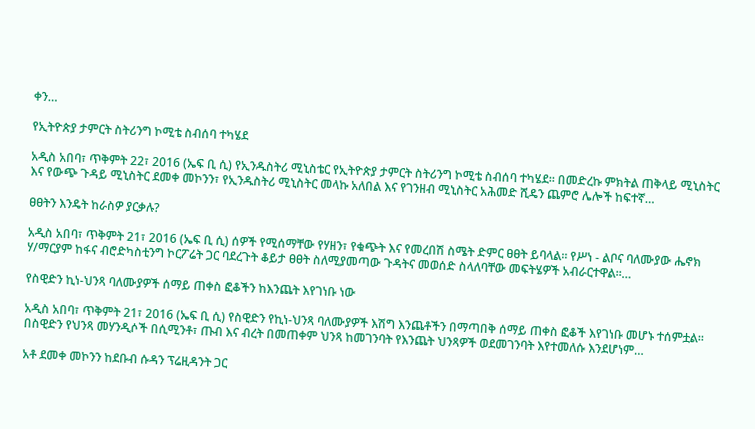ቀን…

የኢትዮጵያ ታምርት ስትሪንግ ኮሚቴ ስብሰባ ተካሄደ

አዲስ አበባ፣ ጥቅምት 22፣ 2016 (ኤፍ ቢ ሲ) የኢንዱስትሪ ሚኒስቴር የኢትዮጵያ ታምርት ስትሪንግ ኮሚቴ ስብሰባ ተካሄደ። በመድረኩ ምክትል ጠቅላይ ሚኒስትር እና የውጭ ጉዳይ ሚኒስትር ደመቀ መኮንን፣ የኢንዱስትሪ ሚኒስትር መላኩ አለበል እና የገንዘብ ሚኒስትር አሕመድ ሺዴን ጨምሮ ሌሎች ከፍተኛ…

ፀፀትን እንዴት ከራስዎ ያርቃሉ?

አዲስ አበባ፣ ጥቅምት 21፣ 2016 (ኤፍ ቢ ሲ) ሰዎች የሚሰማቸው የሃዘን፣ የቁጭት እና የመረበሽ ስሜት ድምር ፀፀት ይባላል፡፡ የሥነ - ልቦና ባለሙያው ሔኖክ ሃ/ማርያም ከፋና ብሮድካስቲንግ ኮርፖሬት ጋር ባደረጉት ቆይታ ፀፀት ስለሚያመጣው ጉዳትና መወሰድ ስላለባቸው መፍትሄዎች አብራርተዋል፡፡…

የስዊድን ኪነ-ህንጻ ባለሙያዎች ሰማይ ጠቀስ ፎቆችን ከእንጨት እየገነቡ ነው

አዲስ አበባ፣ ጥቅምት 21፣ 2016 (ኤፍ ቢ ሲ) የስዊድን የኪነ-ህንጻ ባለሙያዎች እሽግ እንጨቶችን በማጣበቅ ሰማይ ጠቀስ ፎቆች እየገነቡ መሆኑ ተሰምቷል፡፡ በስዊድን የህንጻ መሃንዲሶች በሲሚንቶ፣ ጡብ እና ብረት በመጠቀም ህንጻ ከመገንባት የእንጨት ህንጻዎች ወደመገንባት እየተመለሱ እንደሆነም…

አቶ ደመቀ መኮንን ከደቡብ ሱዳን ፕሬዚዳንት ጋር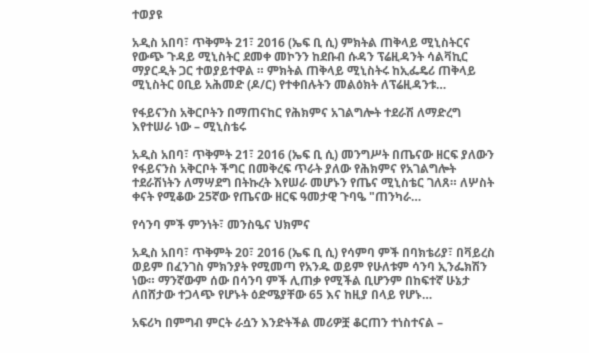ተወያዩ

አዲስ አበባ፣ ጥቅምት 21፣ 2016 (ኤፍ ቢ ሲ) ምክትል ጠቅላይ ሚኒስትርና የውጭ ጉዳይ ሚኒስትር ደመቀ መኮንን ከደቡብ ሱዳን ፕሬዚዳንት ሳልቫኪር ማያርዲት ጋር ተወያይተዋል ። ምክትል ጠቅላይ ሚኒስትሩ ከኢፌዴሪ ጠቅላይ ሚኒስትር ዐቢይ አሕመድ (ዶ/ር) የተቀበሉትን መልዕክት ለፕሬዚዳንቱ…

የፋይናንስ አቅርቦትን በማጠናከር የሕክምና አገልግሎት ተደራሽ ለማድረግ እየተሠራ ነው – ሚኒስቴሩ

አዲስ አበባ፣ ጥቅምት 21፣ 2016 (ኤፍ ቢ ሲ) መንግሥት በጤናው ዘርፍ ያለውን የፋይናንስ አቅርቦት ችግር በመቅረፍ ጥራት ያለው የሕክምና የአገልግሎት ተደራሽነትን ለማሣደግ በትኩረት እየሠራ መሆኑን የጤና ሚኒስቴር ገለጸ። ለሦስት ቀናት የሚቆው 25ኛው የጤናው ዘርፍ ዓመታዊ ጉባዔ "ጠንካራ…

የሳንባ ምች ምንነት፣ መንስዔና ህክምና

አዲስ አበባ፣ ጥቅምት 20፣ 2016 (ኤፍ ቢ ሲ) የሳምባ ምች በባክቴሪያ፣ በቫይረስ ወይም በፈንገስ ምክንያት የሚመጣ የአንዱ ወይም የሁለቱም ሳንባ ኢንፌክሽን ነው። ማንኛውም ሰው በሳንባ ምች ሊጠቃ የሚችል ቢሆንም በከፍተኛ ሁኔታ ለበሸታው ተጋላጭ የሆኑት ዕድሜያቸው 65 እና ከዚያ በላይ የሆኑ…

አፍሪካ በምግብ ምርት ራሷን እንድትችል መሪዎቿ ቆርጠን ተነስተናል –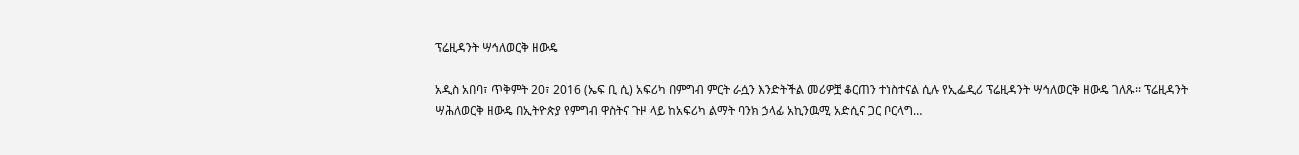ፕሬዚዳንት ሣኅለወርቅ ዘውዴ

አዲስ አበባ፣ ጥቅምት 20፣ 2016 (ኤፍ ቢ ሲ) አፍሪካ በምግብ ምርት ራሷን እንድትችል መሪዎቿ ቆርጠን ተነስተናል ሲሉ የኢፌዲሪ ፕሬዚዳንት ሣኅለወርቅ ዘውዴ ገለጹ፡፡ ፕሬዚዳንት ሣሕለወርቅ ዘውዴ በኢትዮጵያ የምግብ ዋስትና ጉዞ ላይ ከአፍሪካ ልማት ባንክ ኃላፊ አኪንዉሚ አድሲና ጋር ቦርላግ…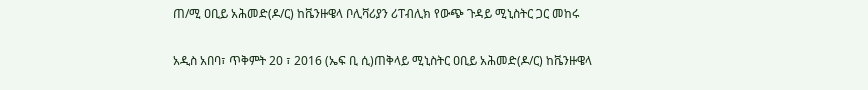ጠ/ሚ ዐቢይ አሕመድ(ዶ/ር) ከቬንዙዌላ ቦሊቫሪያን ሪፐብሊክ የውጭ ጉዳይ ሚኒስትር ጋር መከሩ

አዲስ አበባ፣ ጥቅምት 20 ፣ 2016 (ኤፍ ቢ ሲ)ጠቅላይ ሚኒስትር ዐቢይ አሕመድ(ዶ/ር) ከቬንዙዌላ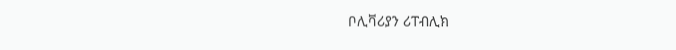ቦሊቫሪያን ሪፐብሊክ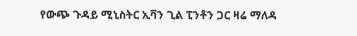የውጭ ጉዳይ ሚኒስትር ኢቫን ጊል ፒንቶን ጋር ዛሬ ማለዳ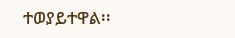ተወያይተዋል፡፡